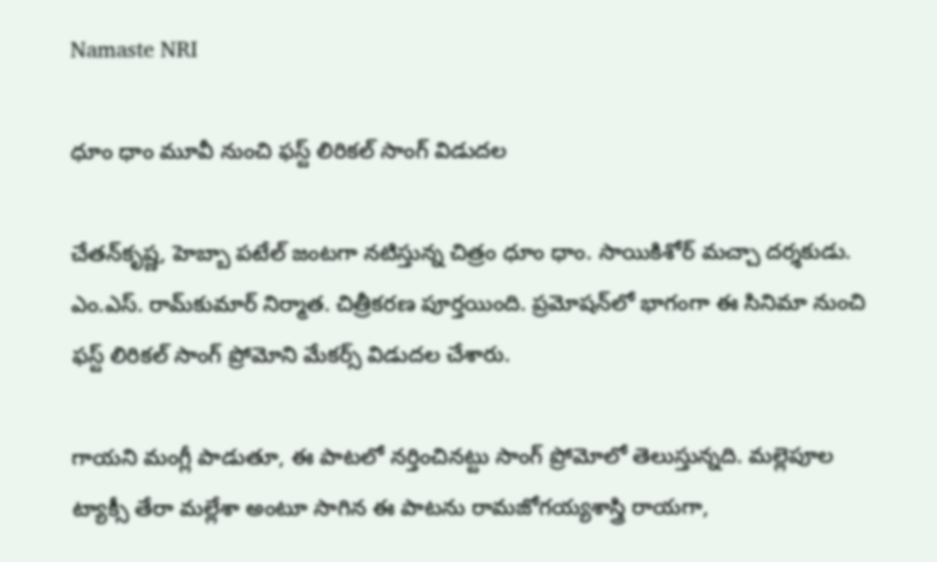Namaste NRI

ధూం ధాం మూవీ నుంచి ఫస్ట్ లిరికల్ సాంగ్ విడుదల

చేతన్‌కృష్ణ, హెబ్బా పటేల్‌ జంటగా నటిస్తున్న చిత్రం ధూం ధాం. సాయికిశోర్‌ మచ్చా దర్శకుడు. ఎం.ఎస్‌. రామ్‌కుమార్‌ నిర్మాత. చిత్రీకరణ పూర్తయింది. ప్రమోషన్‌లో భాగంగా ఈ సినిమా నుంచి ఫస్ట్‌ లిరికల్‌ సాంగ్‌ ప్రోమోని మేకర్స్‌ విడుదల చేశారు.

గాయని మంగ్లీ పాడుతూ, ఈ పాటలో నర్తించినట్టు సాంగ్‌ ప్రోమోలో తెలుస్తున్నది. మల్లెపూల ట్యాక్సీ తేరా మల్లేశా అంటూ సాగిన ఈ పాటను రామజోగయ్యశాస్త్రి రాయగా,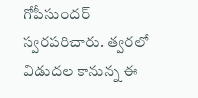గోపీసుందర్‌ స్వరపరిచారు. త్వరలో విడుదల కానున్న ఈ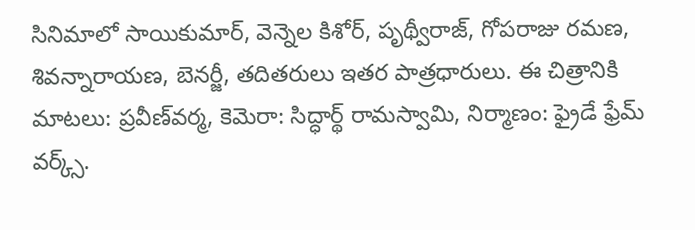సినిమాలో సాయికుమార్‌, వెన్నెల కిశోర్‌, పృథ్వీరాజ్‌, గోపరాజు రమణ, శివన్నారాయణ, బెనర్జీ, తదితరులు ఇతర పాత్రధారులు. ఈ చిత్రానికి మాటలు: ప్రవీణ్‌వర్మ, కెమెరా: సిద్ధార్థ్‌ రామస్వామి, నిర్మాణం: ఫ్రైడే ఫ్రేమ్‌ వర్క్స్‌.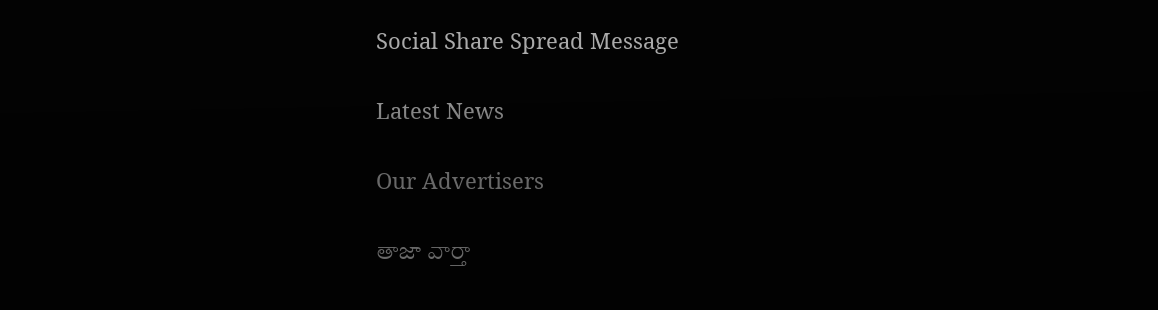Social Share Spread Message

Latest News

Our Advertisers

తాజా వార్తా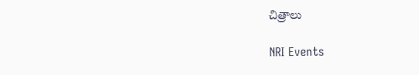చిత్రాలు

NRI Events